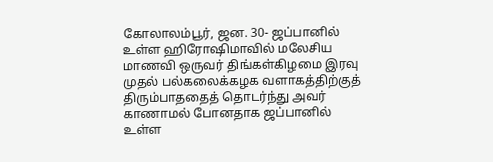கோலாலம்பூர், ஜன. 30- ஜப்பானில் உள்ள ஹிரோஷிமாவில் மலேசிய மாணவி ஒருவர் திங்கள்கிழமை இரவு முதல் பல்கலைக்கழக வளாகத்திற்குத் திரும்பாததைத் தொடர்ந்து அவர் காணாமல் போனதாக ஜப்பானில் உள்ள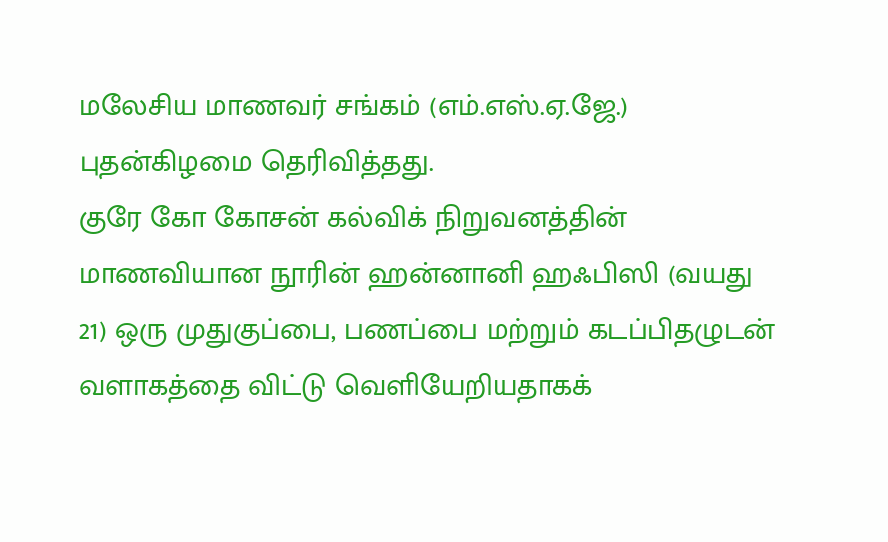மலேசிய மாணவர் சங்கம் (எம்.எஸ்.ஏ.ஜே.) புதன்கிழமை தெரிவித்தது.
குரே கோ கோசன் கல்விக் நிறுவனத்தின் மாணவியான நூரின் ஹன்னானி ஹஃபிஸி (வயது 21) ஒரு முதுகுப்பை, பணப்பை மற்றும் கடப்பிதழுடன் வளாகத்தை விட்டு வெளியேறியதாகக்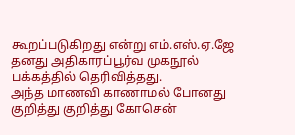கூறப்படுகிறது என்று எம்.எஸ்.ஏ.ஜே தனது அதிகாரப்பூர்வ முகநூல் பக்கத்தில் தெரிவித்தது.
அந்த மாணவி காணாமல் போனது குறித்து குறித்து கோசென்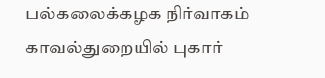பல்கலைக்கழக நிர்வாகம் காவல்துறையில் புகார்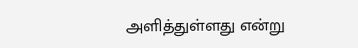அளித்துள்ளது என்று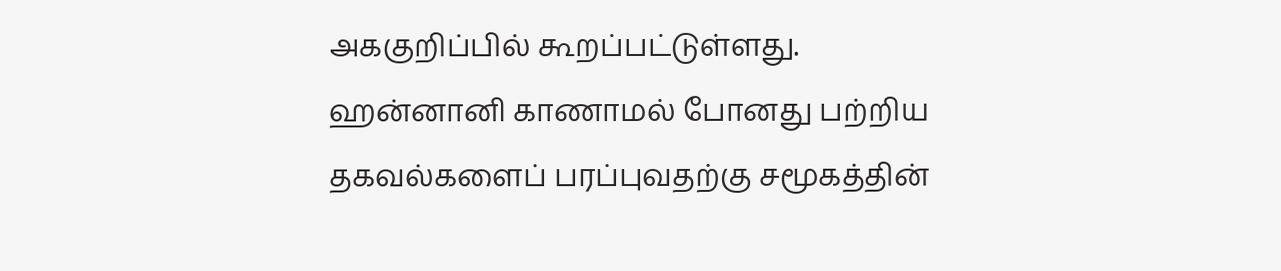அககுறிப்பில் கூறப்பட்டுள்ளது.
ஹன்னானி காணாமல் போனது பற்றிய தகவல்களைப் பரப்புவதற்கு சமூகத்தின்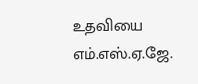உதவியை எம்.எஸ்.ஏ.ஜே.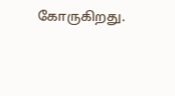கோருகிறது.